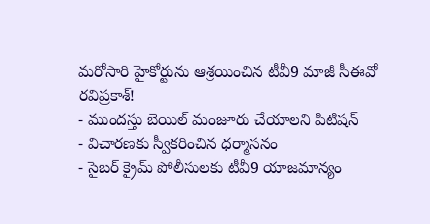మరోసారి హైకోర్టును ఆశ్రయించిన టీవీ9 మాజీ సీఈవో రవిప్రకాశ్!
- ముందస్తు బెయిల్ మంజూరు చేయాలని పిటిషన్
- విచారణకు స్వీకరించిన ధర్మాసనం
- సైబర్ క్రైమ్ పోలీసులకు టీవీ9 యాజమాన్యం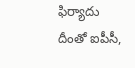ఫిర్యాదు
దీంతో ఐపీసీ,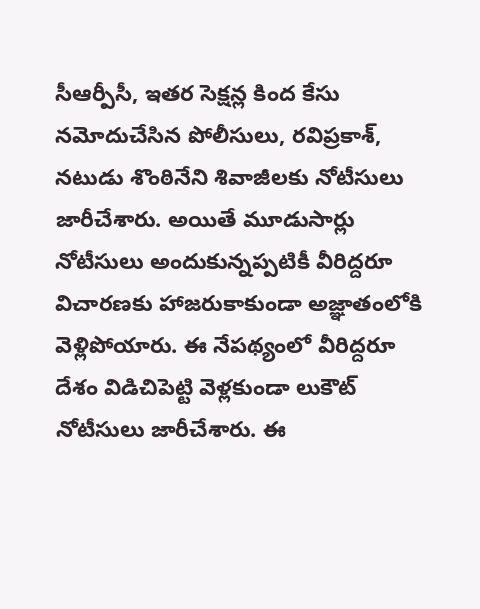సీఆర్పీసీ, ఇతర సెక్షన్ల కింద కేసు నమోదుచేసిన పోలీసులు, రవిప్రకాశ్, నటుడు శొంఠినేని శివాజీలకు నోటీసులు జారీచేశారు. అయితే మూడుసార్లు నోటీసులు అందుకున్నప్పటికీ వీరిద్దరూ విచారణకు హాజరుకాకుండా అజ్ఞాతంలోకి వెళ్లిపోయారు. ఈ నేపథ్యంలో వీరిద్దరూ దేశం విడిచిపెట్టి వెళ్లకుండా లుకౌట్ నోటీసులు జారీచేశారు. ఈ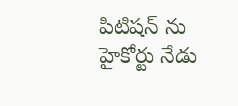పిటిషన్ ను హైకోర్టు నేడు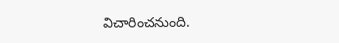విచారించనుంది.